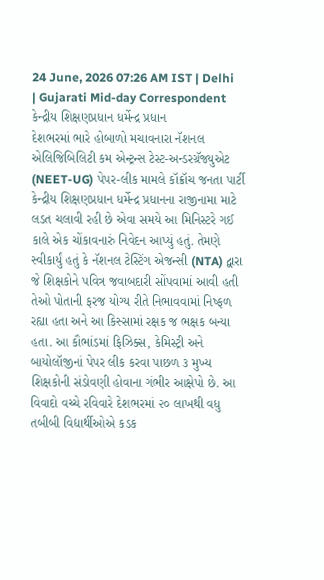24 June, 2026 07:26 AM IST | Delhi | Gujarati Mid-day Correspondent
કેન્દ્રીય શિક્ષણપ્રધાન ધર્મેન્દ્ર પ્રધાન
દેશભરમાં ભારે હોબાળો મચાવનારા નૅશનલ એલિજિબિલિટી કમ એન્ટ્રન્સ ટેસ્ટ-અન્ડરગ્રૅજ્યુએટ (NEET-UG) પેપર-લીક મામલે કૉક્રૉચ જનતા પાર્ટી કેન્દ્રીય શિક્ષણપ્રધાન ધર્મેન્દ્ર પ્રધાનના રાજીનામા માટે લડત ચલાવી રહી છે એવા સમયે આ મિનિસ્ટરે ગઈ કાલે એક ચોંકાવનારું નિવેદન આપ્યું હતું. તેમણે સ્વીકાર્યું હતું કે નૅશનલ ટેસ્ટિંગ એજન્સી (NTA) દ્વારા જે શિક્ષકોને પવિત્ર જવાબદારી સોંપવામાં આવી હતી તેઓ પોતાની ફરજ યોગ્ય રીતે નિભાવવામાં નિષ્ફળ રહ્યા હતા અને આ કિસ્સામાં રક્ષક જ ભક્ષક બન્યા હતા. આ કૌભાંડમાં ફિઝિક્સ, કેમિસ્ટ્રી અને બાયોલૉજીનાં પેપર લીક કરવા પાછળ ૩ મુખ્ય શિક્ષકોની સંડોવણી હોવાના ગંભીર આક્ષેપો છે. આ વિવાદો વચ્ચે રવિવારે દેશભરમાં ૨૦ લાખથી વધુ તબીબી વિદ્યાર્થીઓએ કડક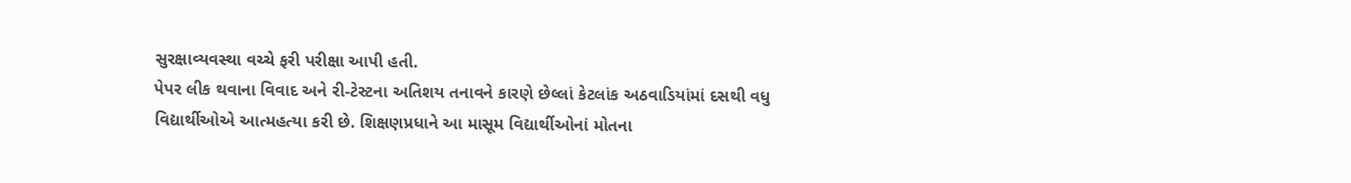સુરક્ષાવ્યવસ્થા વચ્ચે ફરી પરીક્ષા આપી હતી.
પેપર લીક થવાના વિવાદ અને રી-ટેસ્ટના અતિશય તનાવને કારણે છેલ્લાં કેટલાંક અઠવાડિયાંમાં દસથી વધુ વિદ્યાર્થીઓએ આત્મહત્યા કરી છે. શિક્ષણપ્રધાને આ માસૂમ વિદ્યાર્થીઓનાં મોતના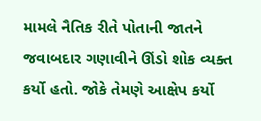મામલે નૈતિક રીતે પોતાની જાતને જવાબદાર ગણાવીને ઊંડો શોક વ્યક્ત કર્યો હતો. જોકે તેમણે આક્ષેપ કર્યો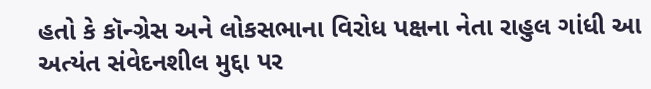હતો કે કૉન્ગ્રેસ અને લોકસભાના વિરોધ પક્ષના નેતા રાહુલ ગાંધી આ અત્યંત સંવેદનશીલ મુદ્દા પર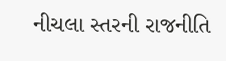નીચલા સ્તરની રાજનીતિ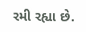રમી રહ્યા છે.